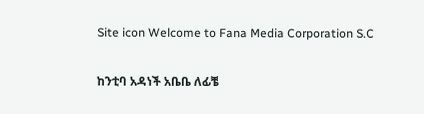Site icon Welcome to Fana Media Corporation S.C

ከንቲባ አዳነች አቤቤ ለፊቼ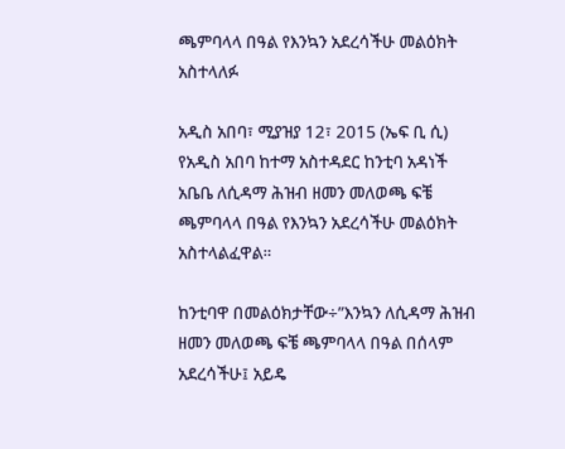ጫምባላላ በዓል የእንኳን አደረሳችሁ መልዕክት አስተላለፉ

አዲስ አበባ፣ ሚያዝያ 12፣ 2015 (ኤፍ ቢ ሲ) የአዲስ አበባ ከተማ አስተዳደር ከንቲባ አዳነች አቤቤ ለሲዳማ ሕዝብ ዘመን መለወጫ ፍቼ ጫምባላላ በዓል የእንኳን አደረሳችሁ መልዕክት አስተላልፈዋል።

ከንቲባዋ በመልዕክታቸው÷”እንኳን ለሲዳማ ሕዝብ ዘመን መለወጫ ፍቼ ጫምባላላ በዓል በሰላም አደረሳችሁ፤ አይዴ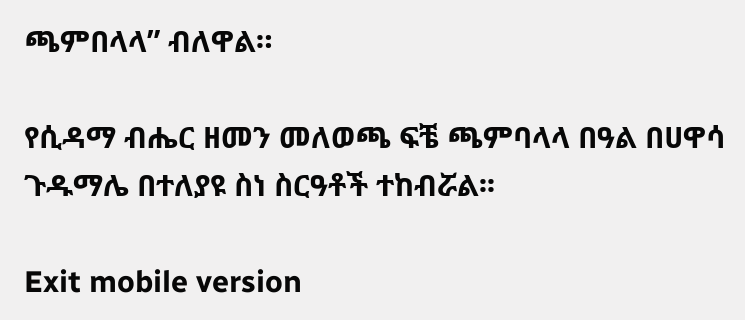ጫምበላላ” ብለዋል።

የሲዳማ ብሔር ዘመን መለወጫ ፍቼ ጫምባላላ በዓል በሀዋሳ ጉዱማሌ በተለያዩ ስነ ስርዓቶች ተከብሯል፡፡

Exit mobile version